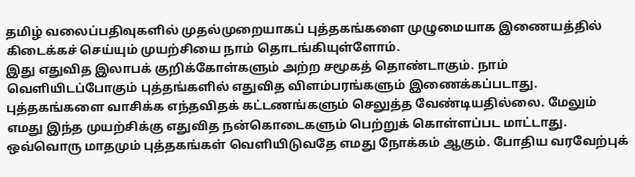தமிழ் வலைப்பதிவுகளில் முதல்முறையாகப் புத்தகங்களை முழுமையாக இணையத்தில் கிடைக்கச் செய்யும் முயற்சியை நாம் தொடங்கியுள்ளோம்.
இது எதுவித இலாபக் குறிக்கோள்களும் அற்ற சமூகத் தொண்டாகும். நாம் வெளியிடப்போகும் புத்தங்களில் எதுவித விளம்பரங்களும் இணைக்கப்படாது. புத்தகங்களை வாசிக்க எந்தவிதக் கட்டணங்களும் செலுத்த வேண்டியதில்லை. மேலும் எமது இந்த முயற்சிக்கு எதுவித நன்கொடைகளும் பெற்றுக் கொள்ளப்பட மாட்டாது.
ஒவ்வொரு மாதமும் புத்தகங்கள் வெளியிடுவதே எமது நோக்கம் ஆகும். போதிய வரவேற்புக்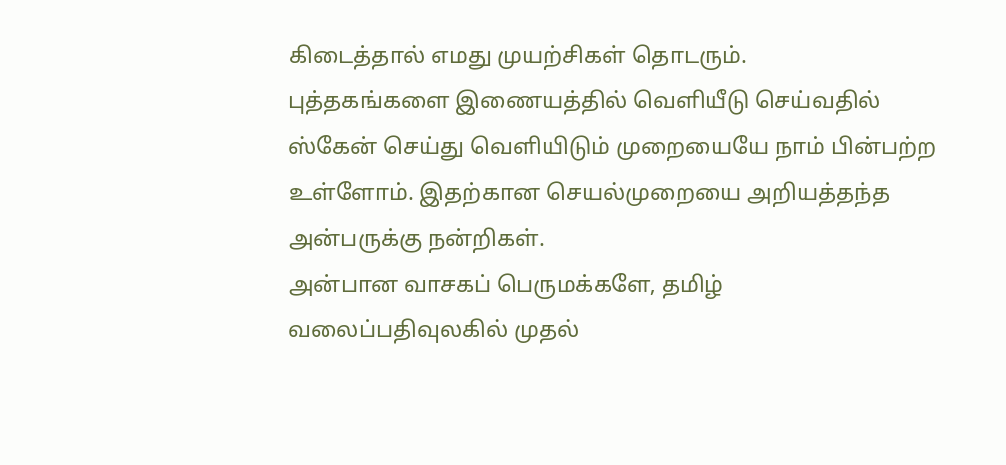கிடைத்தால் எமது முயற்சிகள் தொடரும்.
புத்தகங்களை இணையத்தில் வெளியீடு செய்வதில் ஸ்கேன் செய்து வெளியிடும் முறையையே நாம் பின்பற்ற உள்ளோம். இதற்கான செயல்முறையை அறியத்தந்த அன்பருக்கு நன்றிகள்.
அன்பான வாசகப் பெருமக்களே, தமிழ் வலைப்பதிவுலகில் முதல்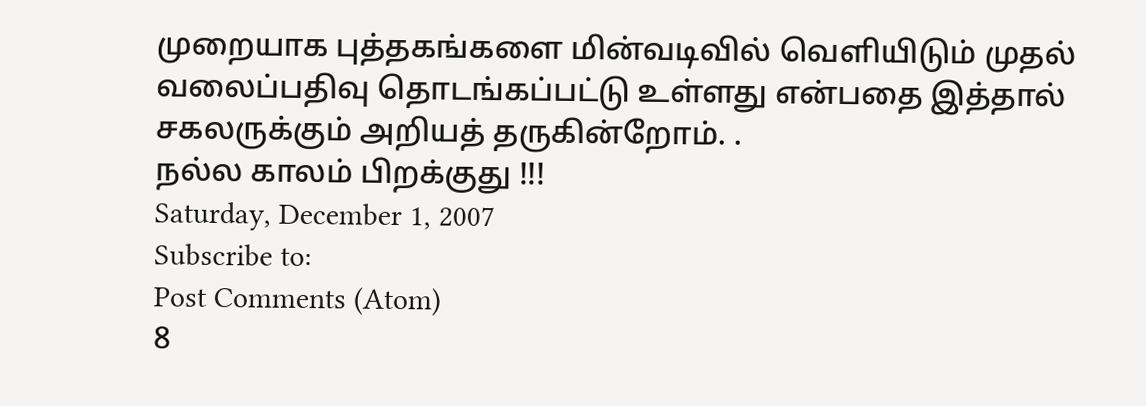முறையாக புத்தகங்களை மின்வடிவில் வெளியிடும் முதல் வலைப்பதிவு தொடங்கப்பட்டு உள்ளது என்பதை இத்தால் சகலருக்கும் அறியத் தருகின்றோம். .
நல்ல காலம் பிறக்குது !!!
Saturday, December 1, 2007
Subscribe to:
Post Comments (Atom)
8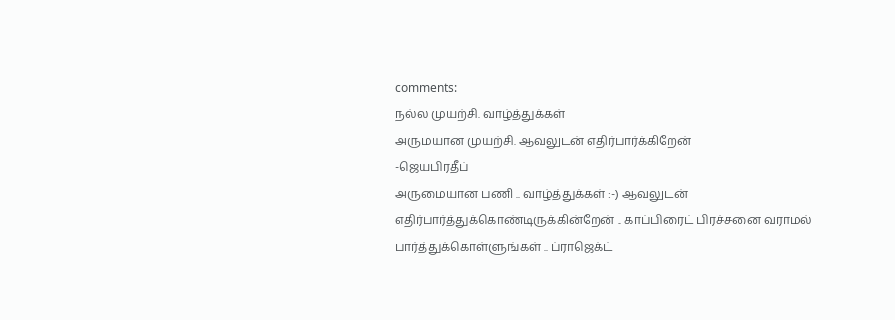comments:
நல்ல முயற்சி. வாழ்த்துக்கள்
அருமயான முயற்சி. ஆவலுடன் எதிர்பார்க்கிறேன்
-ஜெயபிரதீப்
அருமையான பணி .. வாழ்த்துக்கள் :-) ஆவலுடன் எதிர்பார்த்துக்கொண்டிருக்கின்றேன் .. காப்பிரைட் பிரச்சனை வராமல் பார்த்துக்கொள்ளுங்கள் .. ப்ராஜெக்ட்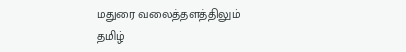மதுரை வலைத்தளத்திலும் தமிழ்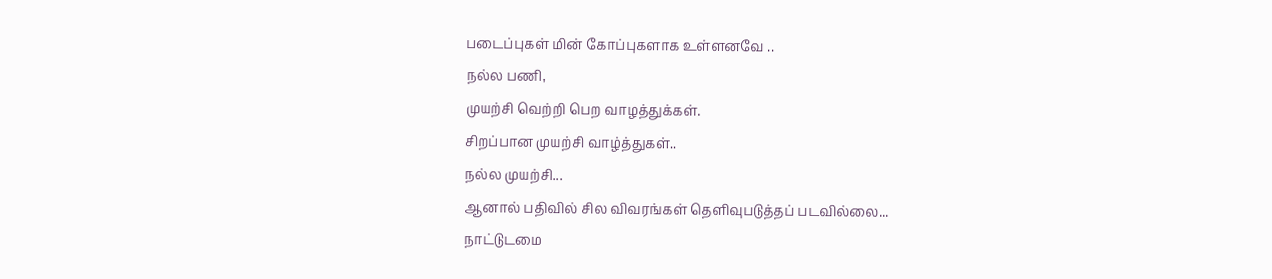படைப்புகள் மின் கோப்புகளாக உள்ளனவே ..
நல்ல பணி,
முயற்சி வெற்றி பெற வாழத்துக்கள்.
சிறப்பான முயற்சி வாழ்த்துகள்..
நல்ல முயற்சி...
ஆனால் பதிவில் சில விவரங்கள் தெளிவுபடுத்தப் படவில்லை...
நாட்டுடமை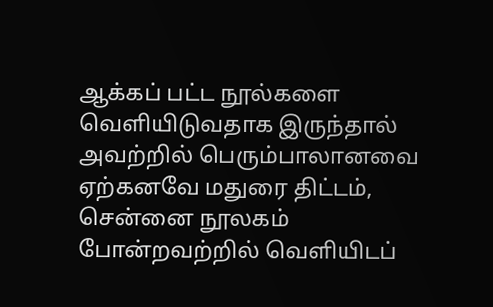ஆக்கப் பட்ட நூல்களை வெளியிடுவதாக இருந்தால் அவற்றில் பெரும்பாலானவை ஏற்கனவே மதுரை திட்டம், சென்னை நூலகம் போன்றவற்றில் வெளியிடப்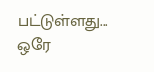பட்டுள்ளது... ஒரே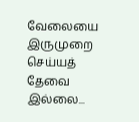வேலையை இருமுறை செய்யத் தேவை இல்லை...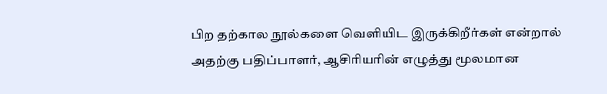பிற தற்கால நூல்களை வெளியிட இருக்கிறீர்கள் என்றால் அதற்கு பதிப்பாளர், ஆசிரியரின் எழுத்து மூலமான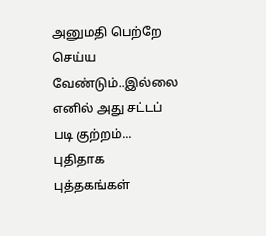அனுமதி பெற்றே செய்ய வேண்டும்..இல்லை எனில் அது சட்டப் படி குற்றம்...
புதிதாக புத்தகங்கள்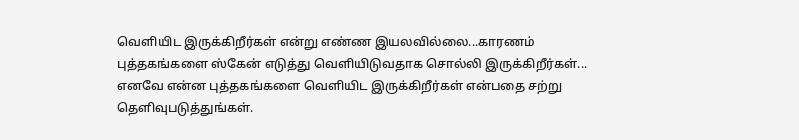வெளியிட இருக்கிறீர்கள் என்று எண்ண இயலவில்லை...காரணம் புத்தகங்களை ஸ்கேன் எடுத்து வெளியிடுவதாக சொல்லி இருக்கிறீர்கள்...
எனவே என்ன புத்தகங்களை வெளியிட இருக்கிறீர்கள் என்பதை சற்று தெளிவுபடுத்துங்கள்.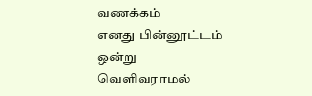வணக்கம்
எனது பின்னூட்டம் ஒன்று வெளிவராமல்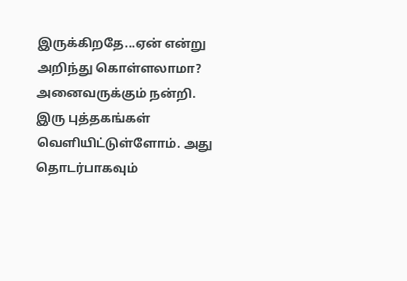இருக்கிறதே...ஏன் என்று அறிந்து கொள்ளலாமா?
அனைவருக்கும் நன்றி. இரு புத்தகங்கள் வெளியிட்டுள்ளோம். அது தொடர்பாகவும்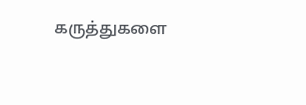கருத்துகளை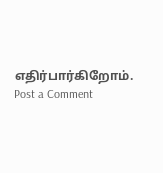எதிர்பார்கிறோம்.
Post a Comment